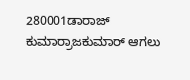280001ಡಾರಾಜ್ ಕುಮಾರ್ರಾಜಕುಮಾರ್ ಆಗಲು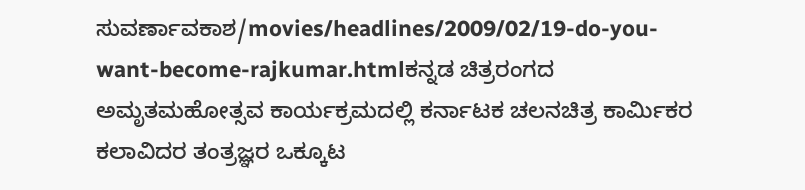ಸುವರ್ಣಾವಕಾಶ/movies/headlines/2009/02/19-do-you-want-become-rajkumar.htmlಕನ್ನಡ ಚಿತ್ರರಂಗದ ಅಮೃತಮಹೋತ್ಸವ ಕಾರ್ಯಕ್ರಮದಲ್ಲಿ ಕರ್ನಾಟಕ ಚಲನಚಿತ್ರ ಕಾರ್ಮಿಕರ ಕಲಾವಿದರ ತಂತ್ರಜ್ಞರ ಒಕ್ಕೂಟ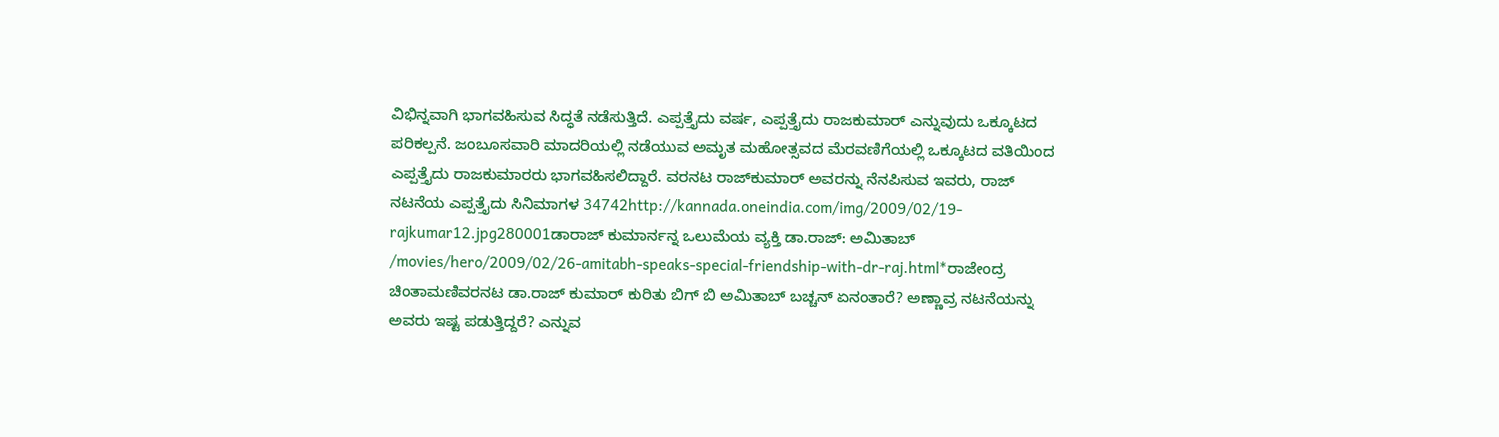ವಿಭಿನ್ನವಾಗಿ ಭಾಗವಹಿಸುವ ಸಿದ್ಧತೆ ನಡೆಸುತ್ತಿದೆ. ಎಪ್ಪತ್ತೈದು ವರ್ಷ, ಎಪ್ಪತ್ತೈದು ರಾಜಕುಮಾರ್ ಎನ್ನುವುದು ಒಕ್ಕೂಟದ ಪರಿಕಲ್ಪನೆ. ಜಂಬೂಸವಾರಿ ಮಾದರಿಯಲ್ಲಿ ನಡೆಯುವ ಅಮೃತ ಮಹೋತ್ಸವದ ಮೆರವಣಿಗೆಯಲ್ಲಿ ಒಕ್ಕೂಟದ ವತಿಯಿಂದ ಎಪ್ಪತ್ತೈದು ರಾಜಕುಮಾರರು ಭಾಗವಹಿಸಲಿದ್ದಾರೆ. ವರನಟ ರಾಜ್‌ಕುಮಾರ್ ಅವರನ್ನು ನೆನಪಿಸುವ ಇವರು, ರಾಜ್ ನಟನೆಯ ಎಪ್ಪತ್ತೈದು ಸಿನಿಮಾಗಳ 34742http://kannada.oneindia.com/img/2009/02/19-rajkumar12.jpg280001ಡಾರಾಜ್ ಕುಮಾರ್ನನ್ನ ಒಲುಮೆಯ ವ್ಯಕ್ತಿ ಡಾ.ರಾಜ್: ಅಮಿತಾಬ್ /movies/hero/2009/02/26-amitabh-speaks-special-friendship-with-dr-raj.html*ರಾಜೇಂದ್ರ ಚಿಂತಾಮಣಿವರನಟ ಡಾ.ರಾಜ್ ಕುಮಾರ್ ಕುರಿತು ಬಿಗ್ ಬಿ ಅಮಿತಾಬ್ ಬಚ್ಚನ್ ಏನಂತಾರೆ? ಅಣ್ಣಾವ್ರ ನಟನೆಯನ್ನು ಅವರು ಇಷ್ಟ ಪಡುತ್ತಿದ್ದರೆ? ಎನ್ನುವ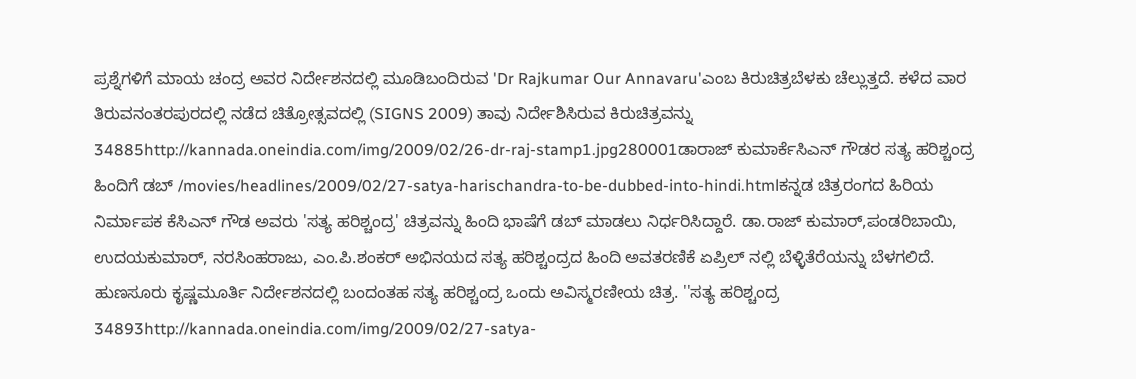ಪ್ರಶ್ನೆಗಳಿಗೆ ಮಾಯ ಚಂದ್ರ ಅವರ ನಿರ್ದೇಶನದಲ್ಲಿ ಮೂಡಿಬಂದಿರುವ 'Dr Rajkumar Our Annavaru'ಎಂಬ ಕಿರುಚಿತ್ರಬೆಳಕು ಚೆಲ್ಲುತ್ತದೆ. ಕಳೆದ ವಾರ ತಿರುವನಂತರಪುರದಲ್ಲಿ ನಡೆದ ಚಿತ್ರೋತ್ಸವದಲ್ಲಿ (SIGNS 2009) ತಾವು ನಿರ್ದೇಶಿಸಿರುವ ಕಿರುಚಿತ್ರವನ್ನು 34885http://kannada.oneindia.com/img/2009/02/26-dr-raj-stamp1.jpg280001ಡಾರಾಜ್ ಕುಮಾರ್ಕೆಸಿಎನ್ ಗೌಡರ ಸತ್ಯ ಹರಿಶ್ಚಂದ್ರ ಹಿಂದಿಗೆ ಡಬ್ /movies/headlines/2009/02/27-satya-harischandra-to-be-dubbed-into-hindi.htmlಕನ್ನಡ ಚಿತ್ರರಂಗದ ಹಿರಿಯ ನಿರ್ಮಾಪಕ ಕೆಸಿಎನ್ ಗೌಡ ಅವರು 'ಸತ್ಯ ಹರಿಶ್ಚಂದ್ರ' ಚಿತ್ರವನ್ನು ಹಿಂದಿ ಭಾಷೆಗೆ ಡಬ್ ಮಾಡಲು ನಿರ್ಧರಿಸಿದ್ದಾರೆ. ಡಾ.ರಾಜ್ ಕುಮಾರ್,ಪಂಡರಿಬಾಯಿ, ಉದಯಕುಮಾರ್, ನರಸಿಂಹರಾಜು, ಎಂ.ಪಿ.ಶಂಕರ್ ಅಭಿನಯದ ಸತ್ಯ ಹರಿಶ್ಚಂದ್ರದ ಹಿಂದಿ ಅವತರಣಿಕೆ ಏಪ್ರಿಲ್ ನಲ್ಲಿ ಬೆಳ್ಳಿತೆರೆಯನ್ನು ಬೆಳಗಲಿದೆ. ಹುಣಸೂರು ಕೃಷ್ಣಮೂರ್ತಿ ನಿರ್ದೇಶನದಲ್ಲಿ ಬಂದಂತಹ ಸತ್ಯ ಹರಿಶ್ಚಂದ್ರ ಒಂದು ಅವಿಸ್ಮರಣೀಯ ಚಿತ್ರ. ''ಸತ್ಯ ಹರಿಶ್ಚಂದ್ರ 34893http://kannada.oneindia.com/img/2009/02/27-satya-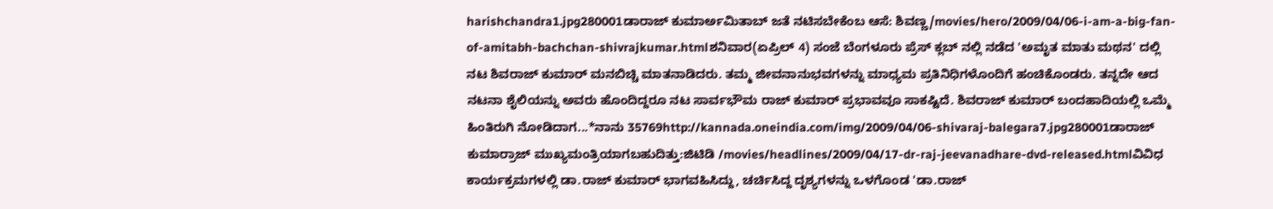harishchandra1.jpg280001ಡಾರಾಜ್ ಕುಮಾರ್ಅಮಿತಾಬ್ ಜತೆ ನಟಿಸಬೇಕೆಂಬ ಆಸೆ: ಶಿವಣ್ಣ/movies/hero/2009/04/06-i-am-a-big-fan-of-amitabh-bachchan-shivrajkumar.htmlಶನಿವಾರ(ಏಪ್ರಿಲ್ 4) ಸಂಜೆ ಬೆಂಗಳೂರು ಪ್ರೆಸ್ ಕ್ಲಬ್ ನಲ್ಲಿ ನಡೆದ 'ಅಮೃತ ಮಾತು ಮಥನ' ದಲ್ಲಿ ನಟ ಶಿವರಾಜ್ ಕುಮಾರ್ ಮನಬಿಚ್ಚಿ ಮಾತನಾಡಿದರು. ತಮ್ಮ ಜೀವನಾನುಭವಗಳನ್ನು ಮಾಧ್ಯಮ ಪ್ರತಿನಿಧಿಗಳೊಂದಿಗೆ ಹಂಚಿಕೊಂಡರು. ತನ್ನದೇ ಆದ ನಟನಾ ಶೈಲಿಯನ್ನು ಅವರು ಹೊಂದಿದ್ದರೂ ನಟ ಸಾರ್ವಭೌಮ ರಾಜ್ ಕುಮಾರ್ ಪ್ರಭಾವವೂ ಸಾಕಷ್ಟಿದೆ. ಶಿವರಾಜ್ ಕುಮಾರ್ ಬಂದಹಾದಿಯಲ್ಲಿ ಒಮ್ಮೆ ಹಿಂತಿರುಗಿ ನೋಡಿದಾಗ...*ನಾನು 35769http://kannada.oneindia.com/img/2009/04/06-shivaraj-balegara7.jpg280001ಡಾರಾಜ್ ಕುಮಾರ್ರಾಜ್ ಮುಖ್ಯಮಂತ್ರಿಯಾಗಬಹುದಿತ್ತು:ಜಿಟಿಡಿ /movies/headlines/2009/04/17-dr-raj-jeevanadhare-dvd-released.htmlವಿವಿಧ ಕಾರ್ಯಕ್ರಮಗಳಲ್ಲಿ ಡಾ.ರಾಜ್ ಕುಮಾರ್ ಭಾಗವಹಿಸಿದ್ದು, ಚರ್ಚಿಸಿದ್ದ ದೃಶ್ಯಗಳನ್ನು ಒಳಗೊಂಡ 'ಡಾ.ರಾಜ್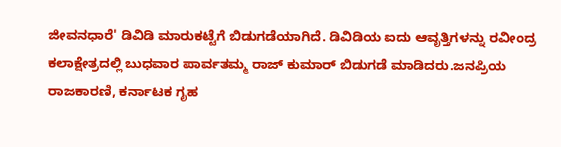ಜೀವನಧಾರೆ' ಡಿವಿಡಿ ಮಾರುಕಟ್ಟೆಗೆ ಬಿಡುಗಡೆಯಾಗಿದೆ. ಡಿವಿಡಿಯ ಐದು ಆವೃತ್ತಿಗಳನ್ನು ರವೀಂದ್ರ ಕಲಾಕ್ಷೇತ್ರದಲ್ಲಿ ಬುಧವಾರ ಪಾರ್ವತಮ್ಮ ರಾಜ್ ಕುಮಾರ್ ಬಿಡುಗಡೆ ಮಾಡಿದರು.ಜನಪ್ರಿಯ ರಾಜಕಾರಣಿ, ಕರ್ನಾಟಕ ಗೃಹ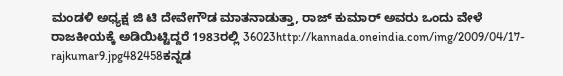ಮಂಡಳಿ ಅಧ್ಯಕ್ಷ ಜಿ ಟಿ ದೇವೇಗೌಡ ಮಾತನಾಡುತ್ತಾ, ರಾಜ್ ಕುಮಾರ್ ಅವರು ಒಂದು ವೇಳೆ ರಾಜಕೀಯಕ್ಕೆ ಅಡಿಯಿಟ್ಟಿದ್ದರೆ 1983ರಲ್ಲಿ 36023http://kannada.oneindia.com/img/2009/04/17-rajkumar9.jpg482458ಕನ್ನಡ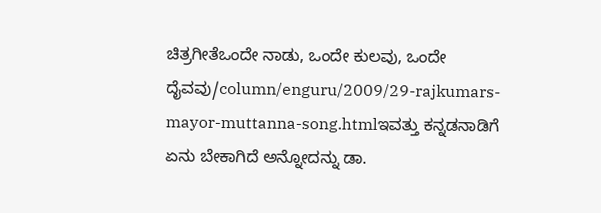ಚಿತ್ರಗೀತೆಒಂದೇ ನಾಡು, ಒಂದೇ ಕುಲವು, ಒಂದೇ ದೈವವು/column/enguru/2009/29-rajkumars-mayor-muttanna-song.htmlಇವತ್ತು ಕನ್ನಡನಾಡಿಗೆ ಏನು ಬೇಕಾಗಿದೆ ಅನ್ನೋದನ್ನು ಡಾ.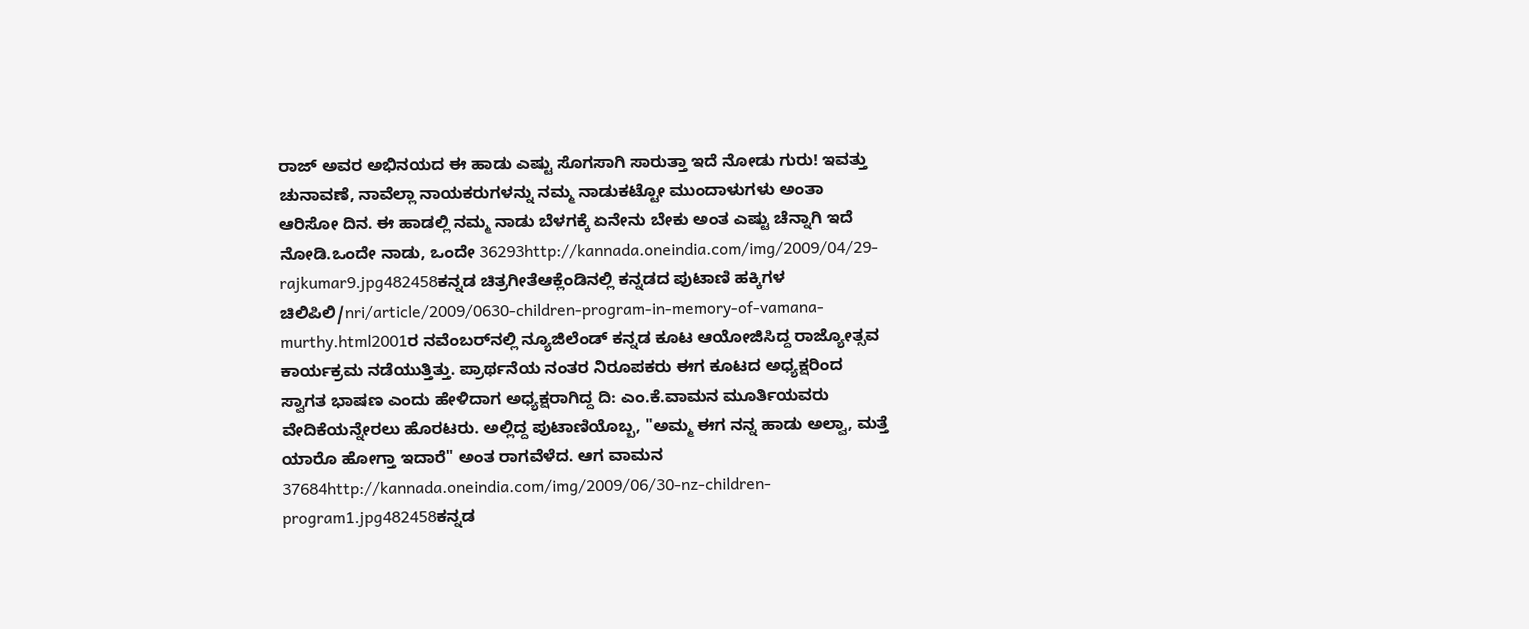ರಾಜ್ ಅವರ ಅಭಿನಯದ ಈ ಹಾಡು ಎಷ್ಟು ಸೊಗಸಾಗಿ ಸಾರುತ್ತಾ ಇದೆ ನೋಡು ಗುರು! ಇವತ್ತು ಚುನಾವಣೆ, ನಾವೆಲ್ಲಾ ನಾಯಕರುಗಳನ್ನು ನಮ್ಮ ನಾಡುಕಟ್ಟೋ ಮುಂದಾಳುಗಳು ಅಂತಾ ಆರಿಸೋ ದಿನ. ಈ ಹಾಡಲ್ಲಿ ನಮ್ಮ ನಾಡು ಬೆಳಗಕ್ಕೆ ಏನೇನು ಬೇಕು ಅಂತ ಎಷ್ಟು ಚೆನ್ನಾಗಿ ಇದೆ ನೋಡಿ.ಒಂದೇ ನಾಡು, ಒಂದೇ 36293http://kannada.oneindia.com/img/2009/04/29-rajkumar9.jpg482458ಕನ್ನಡ ಚಿತ್ರಗೀತೆಆಕ್ಲೆಂಡಿನಲ್ಲಿ ಕನ್ನಡದ ಪುಟಾಣಿ ಹಕ್ಕಿಗಳ ಚಿಲಿಪಿಲಿ/nri/article/2009/0630-children-program-in-memory-of-vamana-murthy.html2001ರ ನವೆಂಬರ್‌ನಲ್ಲಿ ನ್ಯೂಜಿಲೆಂಡ್ ಕನ್ನಡ ಕೂಟ ಆಯೋಜಿಸಿದ್ದ ರಾಜ್ಯೋತ್ಸವ ಕಾರ್ಯಕ್ರಮ ನಡೆಯುತ್ತಿತ್ತು. ಪ್ರಾರ್ಥನೆಯ ನಂತರ ನಿರೂಪಕರು ಈಗ ಕೂಟದ ಅಧ್ಯಕ್ಷರಿಂದ ಸ್ವಾಗತ ಭಾಷಣ ಎಂದು ಹೇಳಿದಾಗ ಅಧ್ಯಕ್ಷರಾಗಿದ್ದ ದಿ: ಎಂ.ಕೆ.ವಾಮನ ಮೂರ್ತಿಯವರು ವೇದಿಕೆಯನ್ನೇರಲು ಹೊರಟರು. ಅಲ್ಲಿದ್ದ ಪುಟಾಣಿಯೊಬ್ಬ, "ಅಮ್ಮ ಈಗ ನನ್ನ ಹಾಡು ಅಲ್ವಾ, ಮತ್ತೆ ಯಾರೊ ಹೋಗ್ತಾ ಇದಾರೆ" ಅಂತ ರಾಗವೆಳೆದ. ಆಗ ವಾಮನ 37684http://kannada.oneindia.com/img/2009/06/30-nz-children-program1.jpg482458ಕನ್ನಡ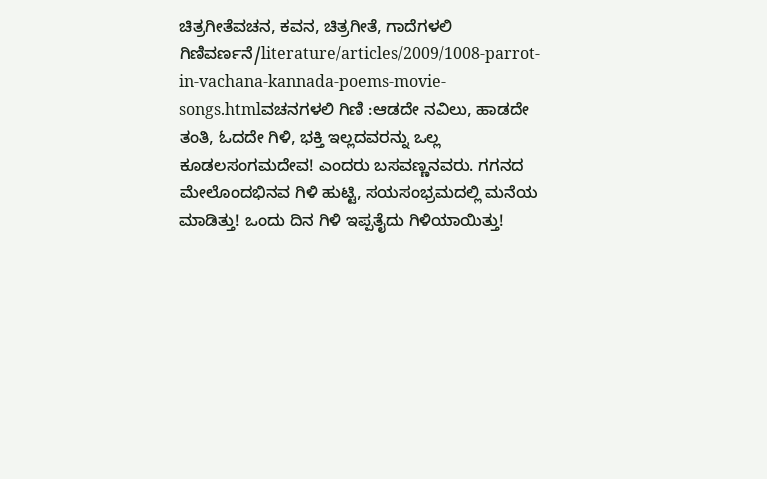ಚಿತ್ರಗೀತೆವಚನ, ಕವನ, ಚಿತ್ರಗೀತೆ, ಗಾದೆಗಳಲಿ ಗಿಣಿವರ್ಣನೆ/literature/articles/2009/1008-parrot-in-vachana-kannada-poems-movie-songs.htmlವಚನಗಳಲಿ ಗಿಣಿ :ಆಡದೇ ನವಿಲು, ಹಾಡದೇ ತಂತಿ, ಓದದೇ ಗಿಳಿ, ಭಕ್ತಿ ಇಲ್ಲದವರನ್ನು ಒಲ್ಲ ಕೂಡಲಸಂಗಮದೇವ! ಎಂದರು ಬಸವಣ್ಣನವರು. ಗಗನದ ಮೇಲೊಂದಭಿನವ ಗಿಳಿ ಹುಟ್ಟಿ, ಸಯಸಂಭ್ರಮದಲ್ಲಿ ಮನೆಯ ಮಾಡಿತ್ತು! ಒಂದು ದಿನ ಗಿಳಿ ಇಪ್ಪತೈದು ಗಿಳಿಯಾಯಿತ್ತು!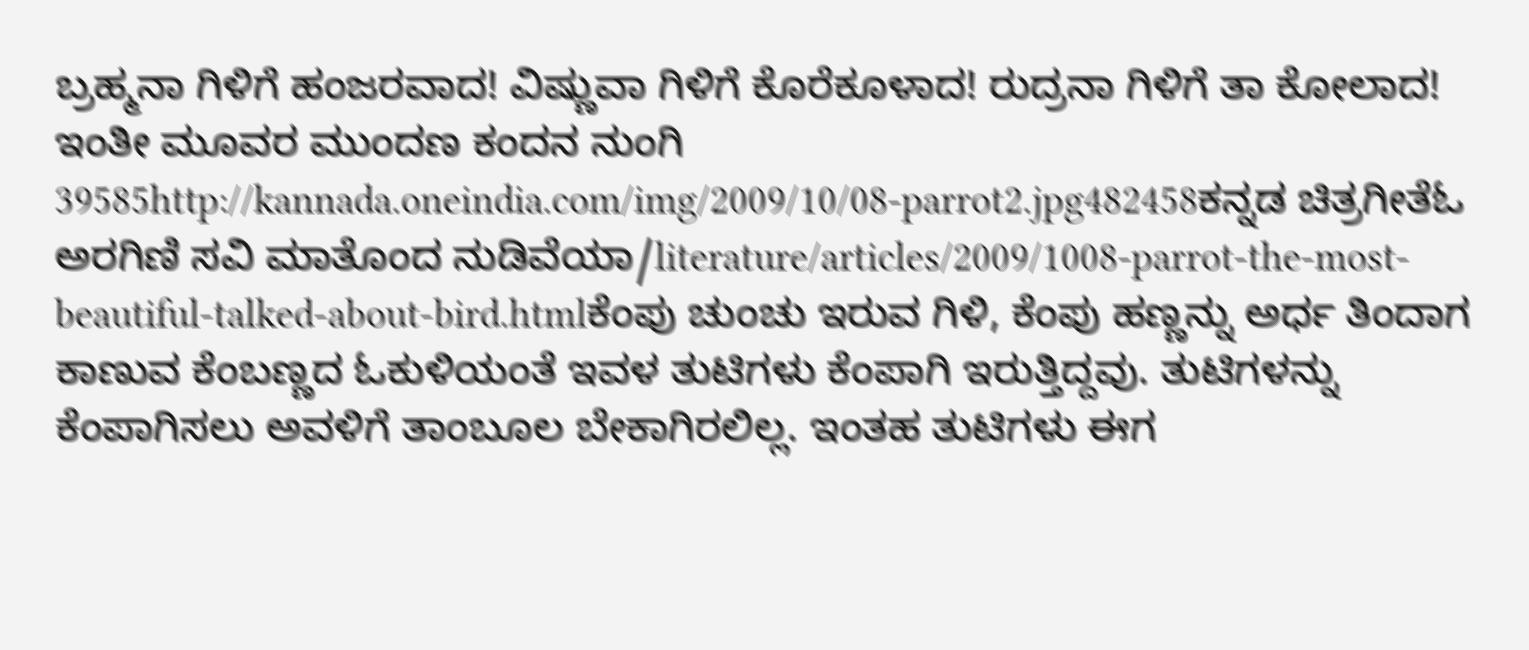ಬ್ರಹ್ಮನಾ ಗಿಳಿಗೆ ಹಂಜರವಾದ! ವಿಷ್ಣುವಾ ಗಿಳಿಗೆ ಕೊರೆಕೂಳಾದ! ರುದ್ರನಾ ಗಿಳಿಗೆ ತಾ ಕೋಲಾದ! ಇಂತೀ ಮೂವರ ಮುಂದಣ ಕಂದನ ನುಂಗಿ 39585http://kannada.oneindia.com/img/2009/10/08-parrot2.jpg482458ಕನ್ನಡ ಚಿತ್ರಗೀತೆಓ ಅರಗಿಣಿ ಸವಿ ಮಾತೊಂದ ನುಡಿವೆಯಾ/literature/articles/2009/1008-parrot-the-most-beautiful-talked-about-bird.htmlಕೆಂಪು ಚುಂಚು ಇರುವ ಗಿಳಿ, ಕೆಂಪು ಹಣ್ಣನ್ನು ಅರ್ಧ ತಿಂದಾಗ ಕಾಣುವ ಕೆಂಬಣ್ಣದ ಓಕುಳಿಯಂತೆ ಇವಳ ತುಟಿಗಳು ಕೆಂಪಾಗಿ ಇರುತ್ತಿದ್ದವು. ತುಟಿಗಳನ್ನು ಕೆಂಪಾಗಿಸಲು ಅವಳಿಗೆ ತಾಂಬೂಲ ಬೇಕಾಗಿರಲಿಲ್ಲ. ಇಂತಹ ತುಟಿಗಳು ಈಗ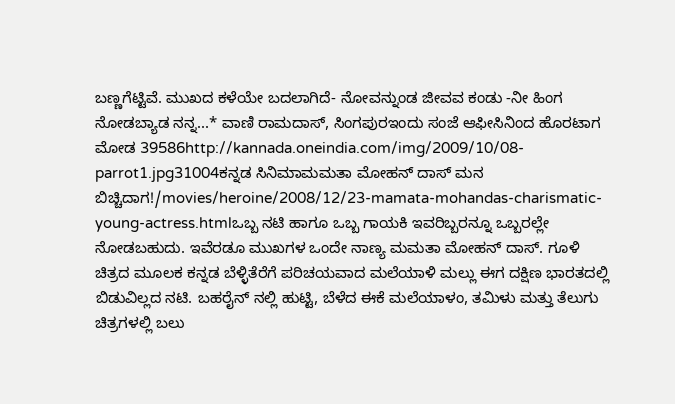ಬಣ್ಣಗೆಟ್ಟಿವೆ. ಮುಖದ ಕಳೆಯೇ ಬದಲಾಗಿದೆ- ನೋವನ್ನುಂಡ ಜೀವವ ಕಂಡು -ನೀ ಹಿಂಗ ನೋಡಬ್ಯಾಡ ನನ್ನ...* ವಾಣಿ ರಾಮದಾಸ್, ಸಿಂಗಪುರಇಂದು ಸಂಜೆ ಆಫೀಸಿನಿಂದ ಹೊರಟಾಗ ಮೋಡ 39586http://kannada.oneindia.com/img/2009/10/08-parrot1.jpg31004ಕನ್ನಡ ಸಿನಿಮಾಮಮತಾ ಮೋಹನ್ ದಾಸ್ ಮನ ಬಿಚ್ಚಿದಾಗ!/movies/heroine/2008/12/23-mamata-mohandas-charismatic-young-actress.htmlಒಬ್ಬ ನಟಿ ಹಾಗೂ ಒಬ್ಬ ಗಾಯಕಿ ಇವರಿಬ್ಬರನ್ನೂ ಒಬ್ಬರಲ್ಲೇ ನೋಡಬಹುದು. ಇವೆರಡೂ ಮುಖಗಳ ಒಂದೇ ನಾಣ್ಯ ಮಮತಾ ಮೋಹನ್ ದಾಸ್. ಗೂಳಿ ಚಿತ್ರದ ಮೂಲಕ ಕನ್ನಡ ಬೆಳ್ಳಿತೆರೆಗೆ ಪರಿಚಯವಾದ ಮಲೆಯಾಳಿ ಮಲ್ಲು ಈಗ ದಕ್ಷಿಣ ಭಾರತದಲ್ಲಿ ಬಿಡುವಿಲ್ಲದ ನಟಿ. ಬಹರೈನ್ ನಲ್ಲಿ ಹುಟ್ಟಿ, ಬೆಳೆದ ಈಕೆ ಮಲೆಯಾಳಂ, ತಮಿಳು ಮತ್ತು ತೆಲುಗು ಚಿತ್ರಗಳಲ್ಲಿ ಬಲು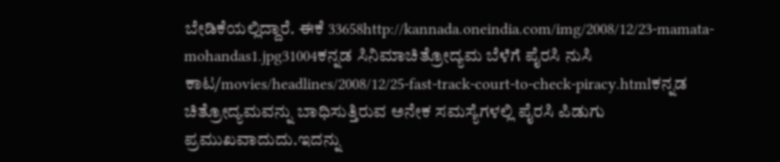ಬೇಡಿಕೆಯಲ್ಲಿದ್ದಾರೆ. ಈಕೆ 33658http://kannada.oneindia.com/img/2008/12/23-mamata-mohandas1.jpg31004ಕನ್ನಡ ಸಿನಿಮಾಚಿತ್ರೋದ್ಯಮ ಬೆಳೆಗೆ ಪೈರಸಿ ನುಸಿ ಕಾಟ/movies/headlines/2008/12/25-fast-track-court-to-check-piracy.htmlಕನ್ನಡ ಚಿತ್ರೋದ್ಯಮವನ್ನು ಬಾಧಿಸುತ್ತಿರುವ ಅನೇಕ ಸಮಸ್ಯೆಗಳಲ್ಲಿ ಪೈರಸಿ ಪಿಡುಗು ಪ್ರಮುಖವಾದುದು.ಇದನ್ನು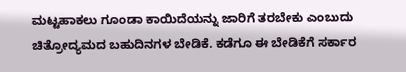ಮಟ್ಟಹಾಕಲು ಗೂಂಡಾ ಕಾಯಿದೆಯನ್ನು ಜಾರಿಗೆ ತರಬೇಕು ಎಂಬುದು ಚಿತ್ರೋದ್ಯಮದ ಬಹುದಿನಗಳ ಬೇಡಿಕೆ. ಕಡೆಗೂ ಈ ಬೇಡಿಕೆಗೆ ಸರ್ಕಾರ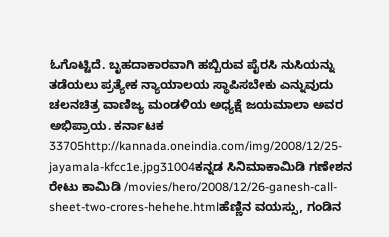ಓಗೊಟ್ಟಿದೆ. ಬೃಹದಾಕಾರವಾಗಿ ಹಬ್ಬಿರುವ ಪೈರಸಿ ನುಸಿಯನ್ನು ತಡೆಯಲು ಪ್ರತ್ಯೇಕ ನ್ಯಾಯಾಲಯ ಸ್ಥಾಪಿಸಬೇಕು ಎನ್ನುವುದು ಚಲನಚಿತ್ರ ವಾಣಿಜ್ಯ ಮಂಡಳಿಯ ಅಧ್ಯಕ್ಷೆ ಜಯಮಾಲಾ ಅವರ ಅಭಿಪ್ರಾಯ. ಕರ್ನಾಟಕ 33705http://kannada.oneindia.com/img/2008/12/25-jayamala-kfcc1e.jpg31004ಕನ್ನಡ ಸಿನಿಮಾಕಾಮಿಡಿ ಗಣೇಶನ ರೇಟು ಕಾಮಿಡಿ /movies/hero/2008/12/26-ganesh-call-sheet-two-crores-hehehe.htmlಹೆಣ್ಣಿನ ವಯಸ್ಸು, ಗಂಡಿನ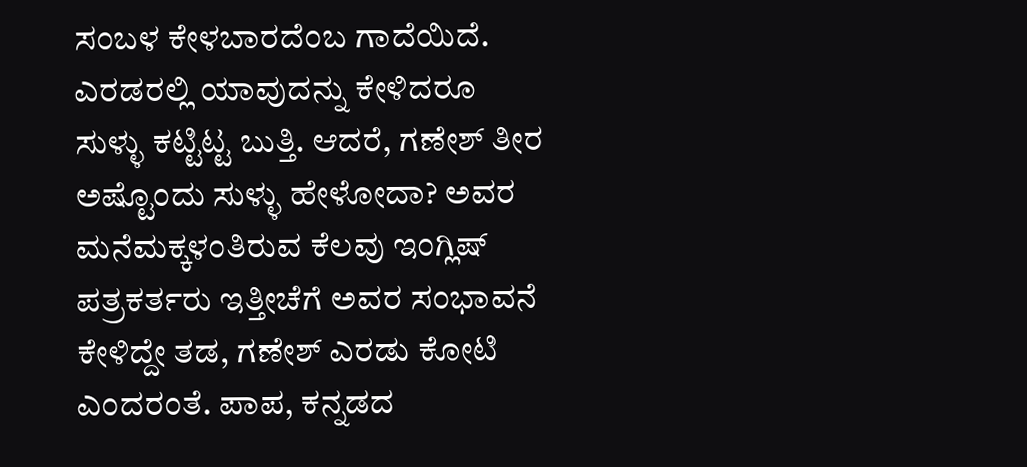ಸಂಬಳ ಕೇಳಬಾರದೆಂಬ ಗಾದೆಯಿದೆ. ಎರಡರಲ್ಲಿ ಯಾವುದನ್ನು ಕೇಳಿದರೂ ಸುಳ್ಳು ಕಟ್ಟಿಟ್ಟ ಬುತ್ತಿ. ಆದರೆ, ಗಣೇಶ್ ತೀರ ಅಷ್ಟೊಂದು ಸುಳ್ಳು ಹೇಳೋದಾ? ಅವರ ಮನೆಮಕ್ಕಳಂತಿರುವ ಕೆಲವು ಇಂಗ್ಲಿಷ್ ಪತ್ರಕರ್ತರು ಇತ್ತೀಚೆಗೆ ಅವರ ಸಂಭಾವನೆ ಕೇಳಿದ್ದೇ ತಡ, ಗಣೇಶ್ ಎರಡು ಕೋಟಿ ಎಂದರಂತೆ. ಪಾಪ, ಕನ್ನಡದ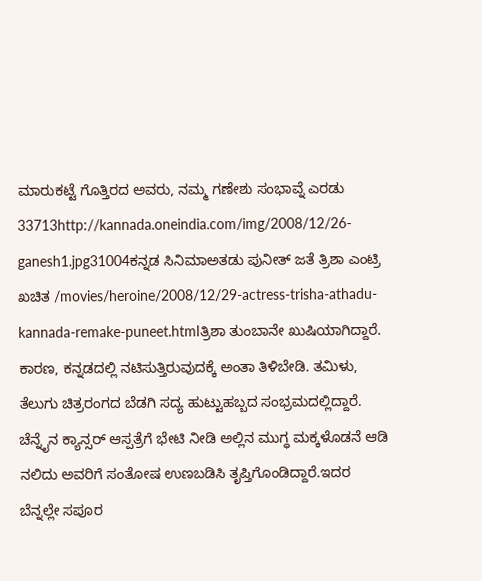ಮಾರುಕಟ್ಟೆ ಗೊತ್ತಿರದ ಅವರು, ನಮ್ಮ ಗಣೇಶು ಸಂಭಾವ್ನೆ ಎರಡು 33713http://kannada.oneindia.com/img/2008/12/26-ganesh1.jpg31004ಕನ್ನಡ ಸಿನಿಮಾಅತಡು ಪುನೀತ್ ಜತೆ ತ್ರಿಶಾ ಎಂಟ್ರಿ ಖಚಿತ /movies/heroine/2008/12/29-actress-trisha-athadu-kannada-remake-puneet.htmlತ್ರಿಶಾ ತುಂಬಾನೇ ಖುಷಿಯಾಗಿದ್ದಾರೆ. ಕಾರಣ, ಕನ್ನಡದಲ್ಲಿ ನಟಿಸುತ್ತಿರುವುದಕ್ಕೆ ಅಂತಾ ತಿಳಿಬೇಡಿ. ತಮಿಳು, ತೆಲುಗು ಚಿತ್ರರಂಗದ ಬೆಡಗಿ ಸದ್ಯ ಹುಟ್ಟುಹಬ್ಬದ ಸಂಭ್ರಮದಲ್ಲಿದ್ದಾರೆ. ಚೆನ್ನೈನ ಕ್ಯಾನ್ಸರ್ ಆಸ್ಪತ್ರೆಗೆ ಭೇಟಿ ನೀಡಿ ಅಲ್ಲಿನ ಮುಗ್ಧ ಮಕ್ಕಳೊಡನೆ ಆಡಿ ನಲಿದು ಅವರಿಗೆ ಸಂತೋಷ ಉಣಬಡಿಸಿ ತೃಪ್ತಿಗೊಂಡಿದ್ದಾರೆ.ಇದರ ಬೆನ್ನಲ್ಲೇ ಸಪೂರ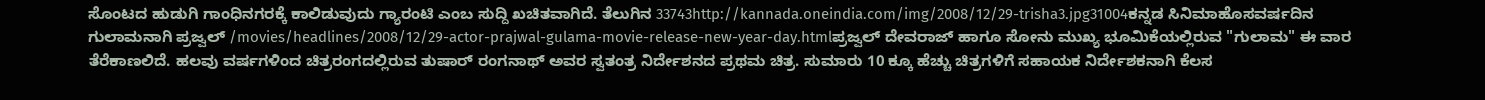ಸೊಂಟದ ಹುಡುಗಿ ಗಾಂಧಿನಗರಕ್ಕೆ ಕಾಲಿಡುವುದು ಗ್ಯಾರಂಟಿ ಎಂಬ ಸುದ್ದಿ ಖಚಿತವಾಗಿದೆ. ತೆಲುಗಿನ 33743http://kannada.oneindia.com/img/2008/12/29-trisha3.jpg31004ಕನ್ನಡ ಸಿನಿಮಾಹೊಸವರ್ಷದಿನ ಗುಲಾಮನಾಗಿ ಪ್ರಜ್ವಲ್ /movies/headlines/2008/12/29-actor-prajwal-gulama-movie-release-new-year-day.htmlಪ್ರಜ್ವಲ್ ದೇವರಾಜ್ ಹಾಗೂ ಸೋನು ಮುಖ್ಯ ಭೂಮಿಕೆಯಲ್ಲಿರುವ "ಗುಲಾಮ" ಈ ವಾರ ತೆರೆಕಾಣಲಿದೆ. ಹಲವು ವರ್ಷಗಳಿಂದ ಚಿತ್ರರಂಗದಲ್ಲಿರುವ ತುಷಾರ್ ರಂಗನಾಥ್ ಅವರ ಸ್ವತಂತ್ರ ನಿರ್ದೇಶನದ ಪ್ರಥಮ ಚಿತ್ರ. ಸುಮಾರು 10 ಕ್ಕೂ ಹೆಚ್ಚು ಚಿತ್ರಗಳಿಗೆ ಸಹಾಯಕ ನಿರ್ದೇಶಕನಾಗಿ ಕೆಲಸ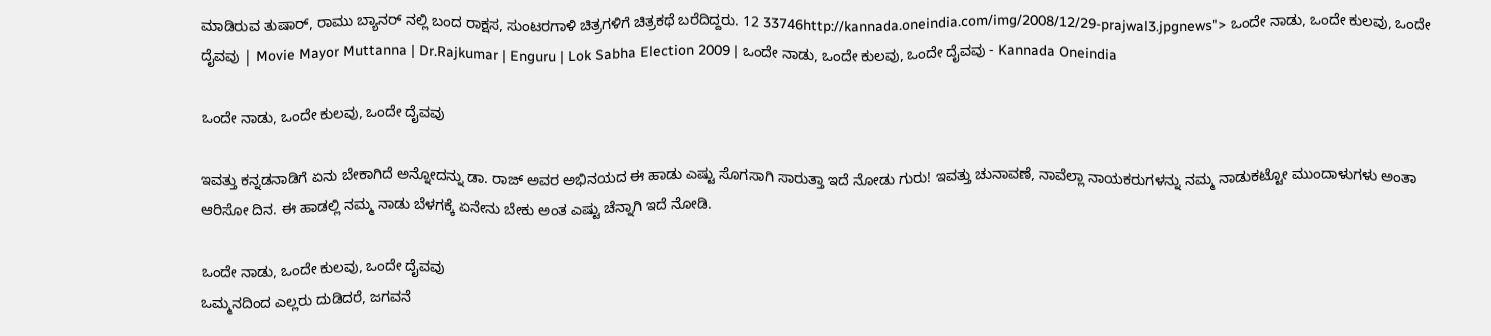ಮಾಡಿರುವ ತುಷಾರ್, ರಾಮು ಬ್ಯಾನರ್ ನಲ್ಲಿ ಬಂದ ರಾಕ್ಷಸ, ಸುಂಟರಗಾಳಿ ಚಿತ್ರಗಳಿಗೆ ಚಿತ್ರಕಥೆ ಬರೆದಿದ್ದರು. 12 33746http://kannada.oneindia.com/img/2008/12/29-prajwal3.jpgnews"> ಒಂದೇ ನಾಡು, ಒಂದೇ ಕುಲವು, ಒಂದೇ ದೈವವು | Movie Mayor Muttanna | Dr.Rajkumar | Enguru | Lok Sabha Election 2009 | ಒಂದೇ ನಾಡು, ಒಂದೇ ಕುಲವು, ಒಂದೇ ದೈವವು - Kannada Oneindia

ಒಂದೇ ನಾಡು, ಒಂದೇ ಕುಲವು, ಒಂದೇ ದೈವವು

ಇವತ್ತು ಕನ್ನಡನಾಡಿಗೆ ಏನು ಬೇಕಾಗಿದೆ ಅನ್ನೋದನ್ನು ಡಾ. ರಾಜ್ ಅವರ ಅಭಿನಯದ ಈ ಹಾಡು ಎಷ್ಟು ಸೊಗಸಾಗಿ ಸಾರುತ್ತಾ ಇದೆ ನೋಡು ಗುರು! ಇವತ್ತು ಚುನಾವಣೆ, ನಾವೆಲ್ಲಾ ನಾಯಕರುಗಳನ್ನು ನಮ್ಮ ನಾಡುಕಟ್ಟೋ ಮುಂದಾಳುಗಳು ಅಂತಾ ಆರಿಸೋ ದಿನ. ಈ ಹಾಡಲ್ಲಿ ನಮ್ಮ ನಾಡು ಬೆಳಗಕ್ಕೆ ಏನೇನು ಬೇಕು ಅಂತ ಎಷ್ಟು ಚೆನ್ನಾಗಿ ಇದೆ ನೋಡಿ.

ಒಂದೇ ನಾಡು, ಒಂದೇ ಕುಲವು, ಒಂದೇ ದೈವವು
ಒಮ್ಮನದಿಂದ ಎಲ್ಲರು ದುಡಿದರೆ, ಜಗವನೆ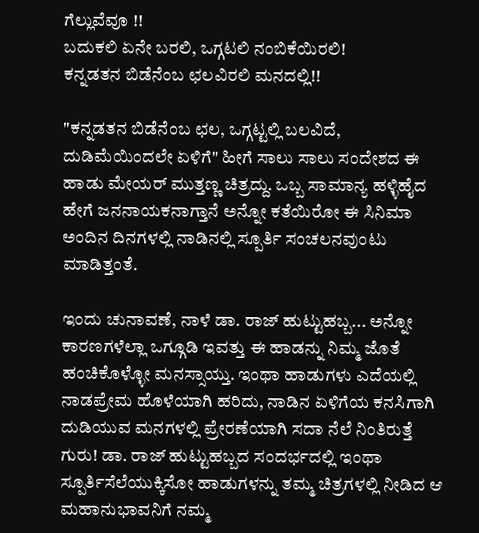ಗೆಲ್ಲುವೆವೂ !!
ಬದುಕಲಿ ಏನೇ ಬರಲಿ, ಒಗ್ಗಟಲಿ ನಂಬಿಕೆಯಿರಲಿ!
ಕನ್ನಡತನ ಬಿಡೆನೆಂಬ ಛಲವಿರಲಿ ಮನದಲ್ಲಿ!!

"ಕನ್ನಡತನ ಬಿಡೆನೆಂಬ ಛಲ, ಒಗ್ಗಟ್ಟಲ್ಲಿ ಬಲವಿದೆ, ದುಡಿಮೆಯಿಂದಲೇ ಏಳಿಗೆ" ಹೀಗೆ ಸಾಲು ಸಾಲು ಸಂದೇಶದ ಈ ಹಾಡು ಮೇಯರ್ ಮುತ್ತಣ್ಣ ಚಿತ್ರದ್ದು. ಒಬ್ಬ ಸಾಮಾನ್ಯ ಹಳ್ಳಿಹೈದ ಹೇಗೆ ಜನನಾಯಕನಾಗ್ತಾನೆ ಅನ್ನೋ ಕತೆಯಿರೋ ಈ ಸಿನಿಮಾ ಅಂದಿನ ದಿನಗಳಲ್ಲಿ ನಾಡಿನಲ್ಲಿ ಸ್ಪೂರ್ತಿ ಸಂಚಲನವುಂಟು ಮಾಡಿತ್ತಂತೆ.

ಇಂದು ಚುನಾವಣೆ, ನಾಳೆ ಡಾ. ರಾಜ್ ಹುಟ್ಟುಹಬ್ಬ... ಅನ್ನೋ ಕಾರಣಗಳೆಲ್ಲಾ ಒಗ್ಗೂಡಿ ಇವತ್ತು ಈ ಹಾಡನ್ನು ನಿಮ್ಮ ಜೊತೆ ಹಂಚಿಕೊಳ್ಳೋ ಮನಸ್ಸಾಯ್ತು. ಇಂಥಾ ಹಾಡುಗಳು ಎದೆಯಲ್ಲಿ ನಾಡಪ್ರೇಮ ಹೊಳೆಯಾಗಿ ಹರಿದು, ನಾಡಿನ ಏಳಿಗೆಯ ಕನಸಿಗಾಗಿ ದುಡಿಯುವ ಮನಗಳಲ್ಲಿ ಪ್ರೇರಣೆಯಾಗಿ ಸದಾ ನೆಲೆ ನಿಂತಿರುತ್ತೆ ಗುರು! ಡಾ. ರಾಜ್ ಹುಟ್ಟುಹಬ್ಬದ ಸಂದರ್ಭದಲ್ಲಿ ಇಂಥಾ ಸ್ಪೂರ್ತಿಸೆಲೆಯುಕ್ಕಿಸೋ ಹಾಡುಗಳನ್ನು ತಮ್ಮ ಚಿತ್ರಗಳಲ್ಲಿ ನೀಡಿದ ಆ ಮಹಾನುಭಾವನಿಗೆ ನಮ್ಮ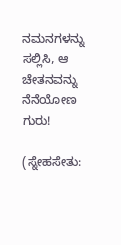ನಮನಗಳನ್ನು ಸಲ್ಲಿಸಿ, ಆ ಚೇತನವನ್ನು ನೆನೆಯೋಣ ಗುರು!

(ಸ್ನೇಹಸೇತು: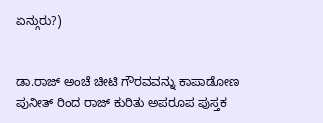ಏನ್ಗುರು?)


ಡಾ.ರಾಜ್ ಅಂಚೆ ಚೀಟಿ ಗೌರವವನ್ನು ಕಾಪಾಡೋಣ
ಪುನೀತ್ ರಿಂದ ರಾಜ್ ಕುರಿತು ಅಪರೂಪ ಪುಸ್ತಕ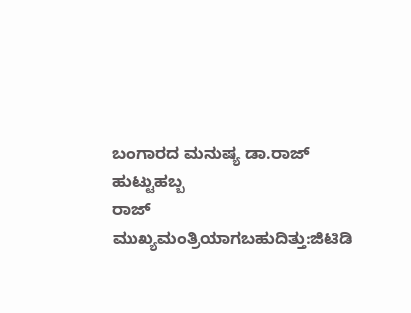ಬಂಗಾರದ ಮನುಷ್ಯ ಡಾ.ರಾಜ್ ಹುಟ್ಟುಹಬ್ಬ
ರಾಜ್ ಮುಖ್ಯಮಂತ್ರಿಯಾಗಬಹುದಿತ್ತು:ಜಿಟಿಡಿ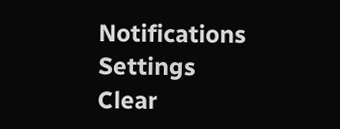Notifications
Settings
Clear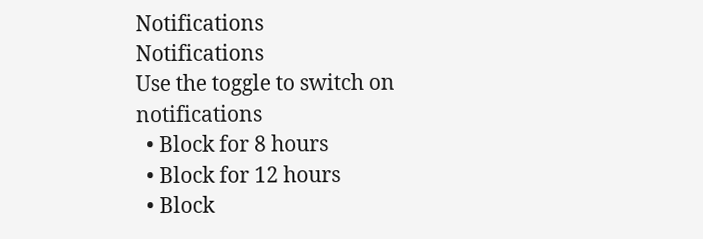Notifications
Notifications
Use the toggle to switch on notifications
  • Block for 8 hours
  • Block for 12 hours
  • Block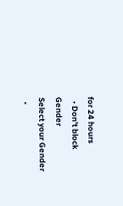for 24 hours
  • Don't block
Gender
Select your Gender
  •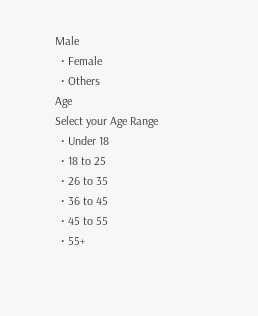Male
  • Female
  • Others
Age
Select your Age Range
  • Under 18
  • 18 to 25
  • 26 to 35
  • 36 to 45
  • 45 to 55
  • 55+